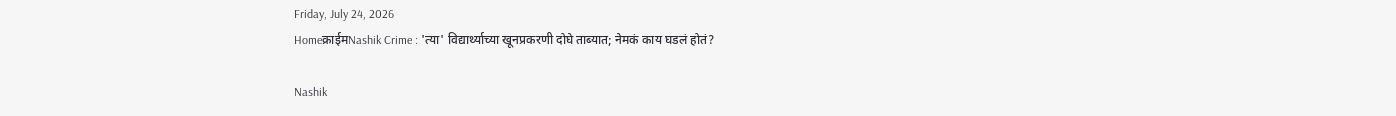Friday, July 24, 2026
Homeक्राईमNashik Crime : 'त्या' विद्यार्थ्याच्या खूनप्रकरणी दोघे ताब्यात; नेमकं काय घडलं होतं?

Nashik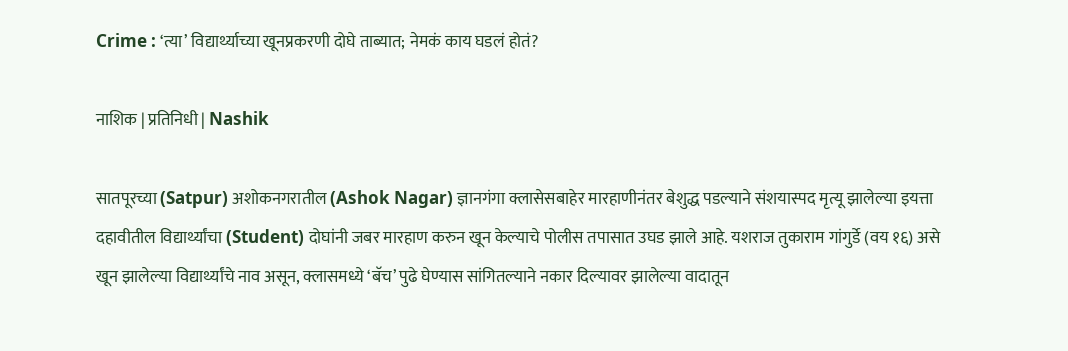Crime : ‘त्या’ विद्यार्थ्याच्या खूनप्रकरणी दोघे ताब्यात; नेमकं काय घडलं होतं?

नाशिक | प्रतिनिधी | Nashik

सातपूरच्या (Satpur) अशोकनगरातील (Ashok Nagar) ज्ञानगंगा क्लासेसबाहेर मारहाणीनंतर बेशुद्ध पडल्याने संशयास्पद मृत्यू झालेल्या इयत्ता दहावीतील विद्यार्थ्यांचा (Student) दोघांनी जबर मारहाण करुन खून केल्याचे पोलीस तपासात उघड झाले आहे. यशराज तुकाराम गांगुर्डे (वय १६) असे खून झालेल्या विद्यार्थ्यांचे नाव असून, क्लासमध्ये ‘बॅच’ पुढे घेण्यास सांगितल्याने नकार दिल्यावर झालेल्या वादातून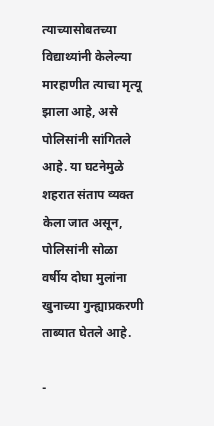त्याच्यासोबतच्या विद्याथ्यांनी केलेल्या मारहाणीत त्याचा मृत्यू झाला आहे, असे पोलिसांनी सांगितले आहे. या घटनेमुळे शहरात संताप व्यक्त केला जात असून, पोलिसांनी सोळा वर्षीय दोघा मुलांना खुनाच्या गुन्ह्याप्रकरणी ताब्यात घेतले आहे.

-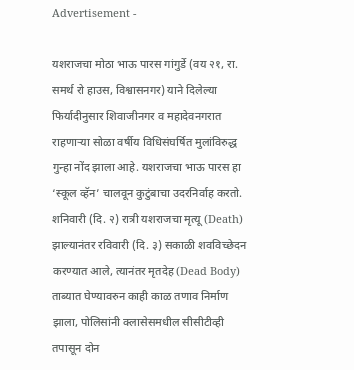Advertisement -

यशराजचा मोठा भाऊ पारस गांगुर्डे (वय २१, रा. समर्थ रो हाउस, विश्वासनगर) याने दिलेल्या फिर्यादीनुसार शिवाजीनगर व महादेवनगरात राहणाऱ्या सोळा वर्षीय विधिसंघर्षित मुलांविरुद्ध गुन्हा नोंद झाला आहे. यशराजचा भाऊ पारस हा ‘स्कूल व्हॅन’ चालवून कुटुंबाचा उदरनिर्वाह करतो. शनिवारी (दि. २) रात्री यशराजचा मृत्यू (Death) झाल्यानंतर रविवारी (दि. ३) सकाळी शवविच्छेदन करण्यात आले, त्यानंतर मृतदेह (Dead Body) ताब्यात घेण्यावरुन काही काळ तणाव निर्माण झाला, पोलिसांनी क्लासेसमधील सीसीटीव्ही तपासून दोन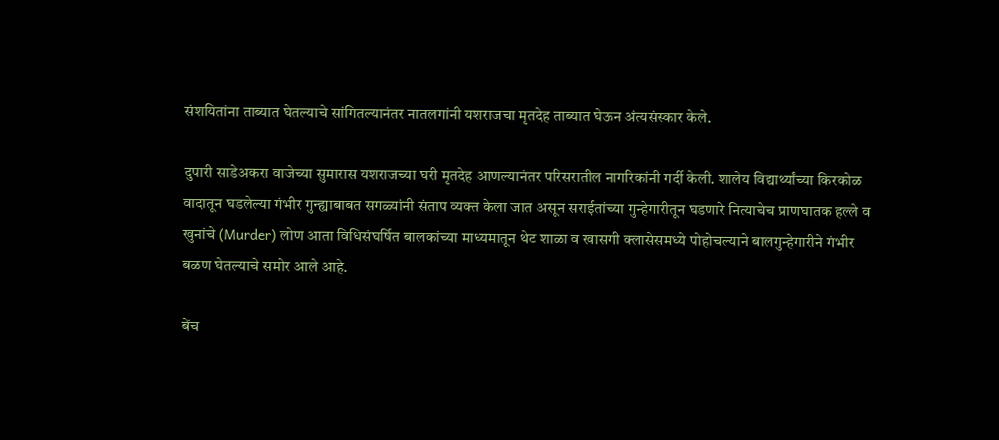संशयितांना ताब्यात घेतल्याचे सांगितल्यानंतर नातलगांनी यशराजचा मृतदेह ताब्यात घेऊन अंत्यसंस्कार केले.

दुपारी साडेअकरा वाजेच्या सुमारास यशराजच्या घरी मृतदेह आणल्यानंतर परिसरातील नागरिकांनी गर्दी केली. शालेय विद्यार्थ्यांच्या किरकोळ वादातून घडलेल्या गंभीर गुन्ह्याबाबत सगळ्यांनी संताप व्यक्त केला जात असून सराईतांच्या गुन्हेगारीतून घडणारे नित्याचेच प्राणघातक हल्ले व खुनांचे (Murder) लोण आता विधिसंघर्षित बालकांच्या माध्यमातून थेट शाळा व खासगी क्लासेसमध्ये पोहोचल्याने बालगुन्हेगारीने गंभीर बळण घेतल्याचे समोर आले आहे.

बेंच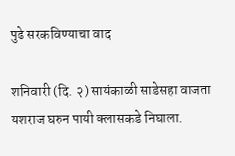पुढे सरकविण्याचा वाद

शनिवारी (दि. २) सायंकाळी साडेसहा वाजता यशराज घरुन पायी क्लासकडे निघाला.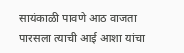सायंकाळी पावणे आठ वाजता पारसला त्याची आई आशा यांचा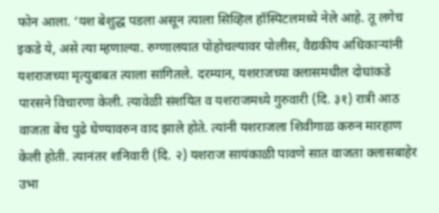फोन आला. ‘यश बेशुद्ध पडला असून त्याला सिव्हिल हॉस्पिटलमध्ये नेले आहे. तू लगेच इकडे ये, असे त्या म्हणाल्या. रुग्णालयात पोहोचल्यावर पोलीस, वैद्यकीय अधिकाऱ्यांनी यशराजच्या मृत्युबाबत त्याला सांगितले. दरम्यान, यशराजच्या क्लासमधील दोघांकडे पारसने विचारणा केली. त्यावेळी संशयित व यशराजमध्ये गुरुवारी (दि. ३१) रात्री आठ वाजता बेंच पुढे घेण्यावरुन वाद झाले होते. त्यांनी यशराजला शिवीगाळ करुन मारहाण केली होती. त्यानंतर शनिवारी (दि. २) यशराज सायंकाळी पावणे सात वाजता क्लासबाहेर उभा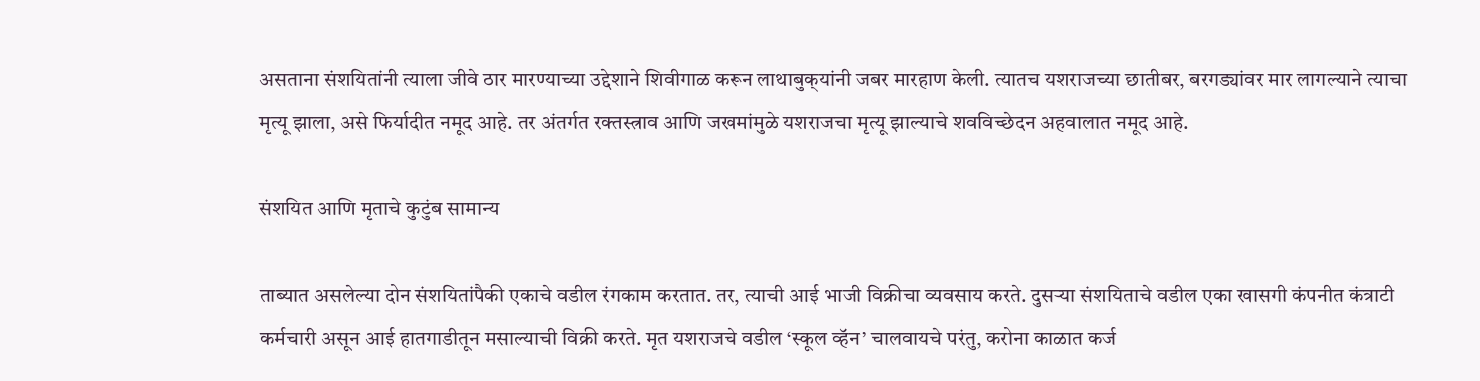असताना संशयितांनी त्याला जीवे ठार मारण्याच्या उद्देशाने शिवीगाळ करून लाथाबुक्‌यांनी जबर मारहाण केली. त्यातच यशराजच्या छातीबर, बरगड्यांवर मार लागल्याने त्याचा मृत्यू झाला, असे फिर्यादीत नमूद आहे. तर अंतर्गत रक्तस्त्राव आणि जखमांमुळे यशराजचा मृत्यू झाल्याचे शवविच्छेदन अहवालात नमूद आहे.

संशयित आणि मृताचे कुटुंब सामान्य

ताब्यात असलेल्या दोन संशयितांपैकी एकाचे वडील रंगकाम करतात. तर, त्याची आई भाजी विक्रीचा व्यवसाय करते. दुसऱ्या संशयिताचे वडील एका खासगी कंपनीत कंत्राटी कर्मचारी असून आई हातगाडीतून मसाल्याची विक्री करते. मृत यशराजचे वडील ‘स्कूल व्हॅन’ चालवायचे परंतु, करोना काळात कर्ज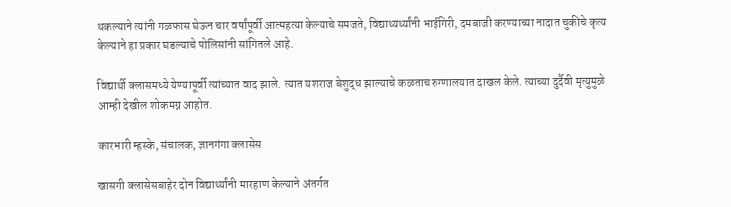थकल्याने त्यांनी गळफास घेऊन चार वर्षांपूर्वी आत्महत्या केल्याचे समजते, विद्याथ्यर्थ्यांनी भाईगिरी, दमबाजी करण्याच्या नादात चुकीचे कृत्य केल्याने हा प्रकार घडल्याचे पोलिसांनी सांगितले आहे.

विद्यार्थी क्लासमध्ये येण्यापूर्वी त्यांच्यात वाद झाले. त्यात यशराज बेशुद्ध झाल्याचे कळताच रुग्णालयात दाखल केले. त्याच्या दुर्दैवी मृत्युमुळे आम्ही देखील शोकमग्न आहोत.

कारभारी म्हस्के, संचालक, ज्ञानगंगा क्लासेस

खासगी क्लासेसबाहेर दोन विद्यार्थ्यांनी मारहाण केल्याने अंतर्गत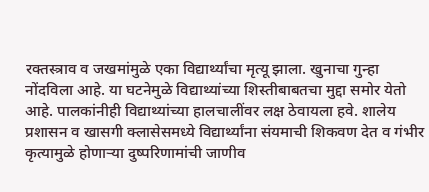रक्तस्त्राव व जखमांमुळे एका विद्यार्थ्यांचा मृत्यू झाला. खुनाचा गुन्हा नोंदविला आहे. या घटनेमुळे विद्याथ्यांच्या शिस्तीबाबतचा मुद्दा समोर येतो आहे. पालकांनीही विद्याथ्यांच्या हालचालींवर लक्ष ठेवायला हवे. शालेय प्रशासन व खासगी क्लासेसमध्ये विद्यार्थ्यांना संयमाची शिकवण देत व गंभीर कृत्यामुळे होणाऱ्या दुष्परिणामांची जाणीव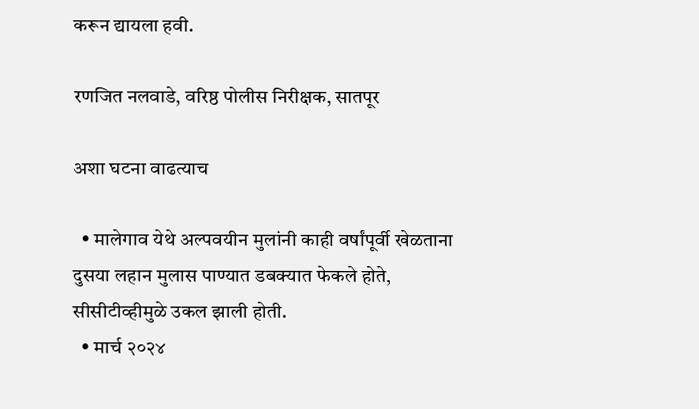करून द्यायला हवी.

रणजित नलवाडे, वरिष्ठ पोलीस निरीक्षक, सातपूर

अशा घटना वाढत्याच

  • मालेगाव येथे अल्पवयीन मुलांनी काही वर्षांपूर्वी खेळताना दुसया लहान मुलास पाण्यात डबक्यात फेकले होते, सीसीटीव्हीमुळे उकल झाली होती.
  • मार्च २०२४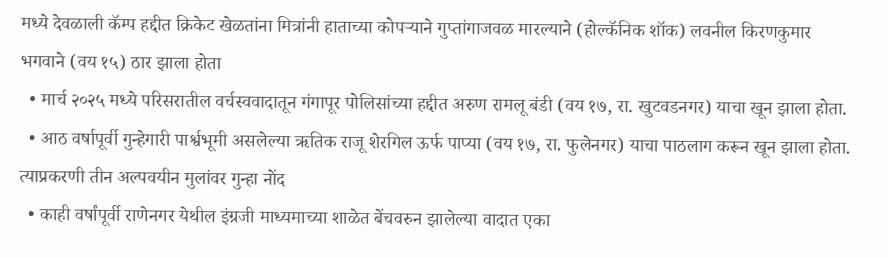मध्ये देवळाली कॅम्प हद्दीत क्रिकेट खेळतांना मित्रांनी हाताच्या कोपऱ्याने गुप्तांगाजवळ मारल्याने (होल्कॅनिक शॉक) लवनील किरणकुमार भगवाने (वय १५) ठार झाला होता
  • मार्च २०२५ मध्ये परिसरातील वर्चस्ववादातून गंगापूर पोलिसांच्या हद्दीत अरुण रामलू बंडी (वय १७, रा. खुटवडनगर) याचा खून झाला होता.
  • आठ वर्षापूर्वी गुन्हेगारी पार्श्वभूमी असलेल्या ऋतिक राजू शेरगिल ऊर्फ पाप्या (वय १७, रा. फुलेनगर) याचा पाठलाग करून खून झाला होता. त्याप्रकरणी तीन अल्पवयीन मुलांवर गुन्हा नोंद
  • काही वर्षांपूर्वी राणेनगर येथील इंग्रजी माध्यमाच्या शाळेत बेंचवरुन झालेल्या वादात एका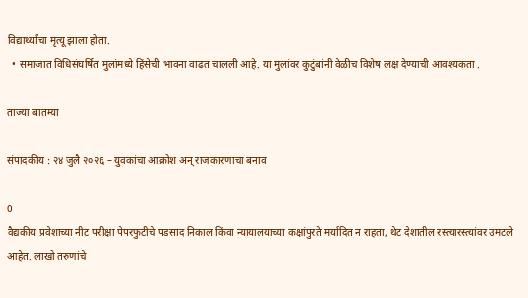विद्यार्थ्यांचा मृत्यू झाला होता.
  • समाजात विधिसंघर्षित मुलांमध्ये हिंसेची भावना वाढत चालली आहे. या मुलांवर कुटुंबांनी वेळीच विशेष लक्ष देण्याची आवश्यकता .

ताज्या बातम्या

संपादकीय : २४ जुलै २०२६ – युवकांचा आक्रोश अन् राजकारणाचा बनाव

0
वैद्यकीय प्रवेशाच्या नीट परीक्षा पेपरफुटीचे पडसाद निकाल किंवा न्यायालयाच्या कक्षांपुरते मर्यादित न राहता, थेट देशातील रस्त्यारस्त्यांवर उमटले आहेत. लाखो तरुणांचे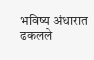भविष्य अंधारात ढकलले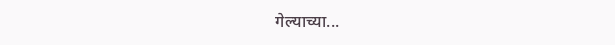गेल्याच्या...